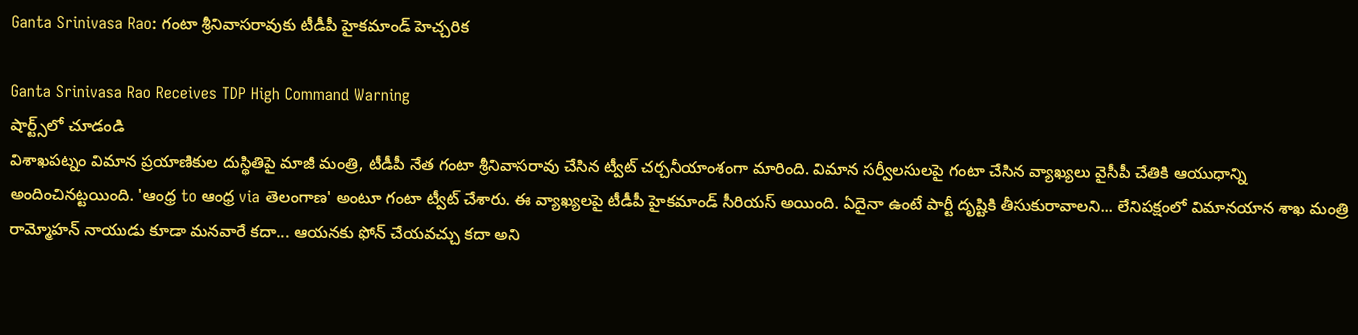Ganta Srinivasa Rao: గంటా శ్రీనివాసరావుకు టీడీపీ హైకమాండ్ హెచ్చరిక

Ganta Srinivasa Rao Receives TDP High Command Warning
షార్ట్స్‌లో చూడండి
విశాఖపట్నం విమాన ప్రయాణికుల దుస్థితిపై మాజీ మంత్రి, టీడీపీ నేత గంటా శ్రీనివాసరావు చేసిన ట్వీట్ చర్చనీయాంశంగా మారింది. విమాన సర్వీలసులపై గంటా చేసిన వ్యాఖ్యలు వైసీపీ చేతికి ఆయుధాన్ని అందించినట్టయింది. 'ఆంధ్ర to ఆంధ్ర via తెలంగాణ' అంటూ గంటా ట్వీట్ చేశారు. ఈ వ్యాఖ్యలపై టీడీపీ హైకమాండ్ సీరియస్ అయింది. ఏదైనా ఉంటే పార్టీ దృష్టికి తీసుకురావాలని... లేనిపక్షంలో విమానయాన శాఖ మంత్రి రామ్మోహన్ నాయుడు కూడా మనవారే కదా... ఆయనకు ఫోన్ చేయవచ్చు కదా అని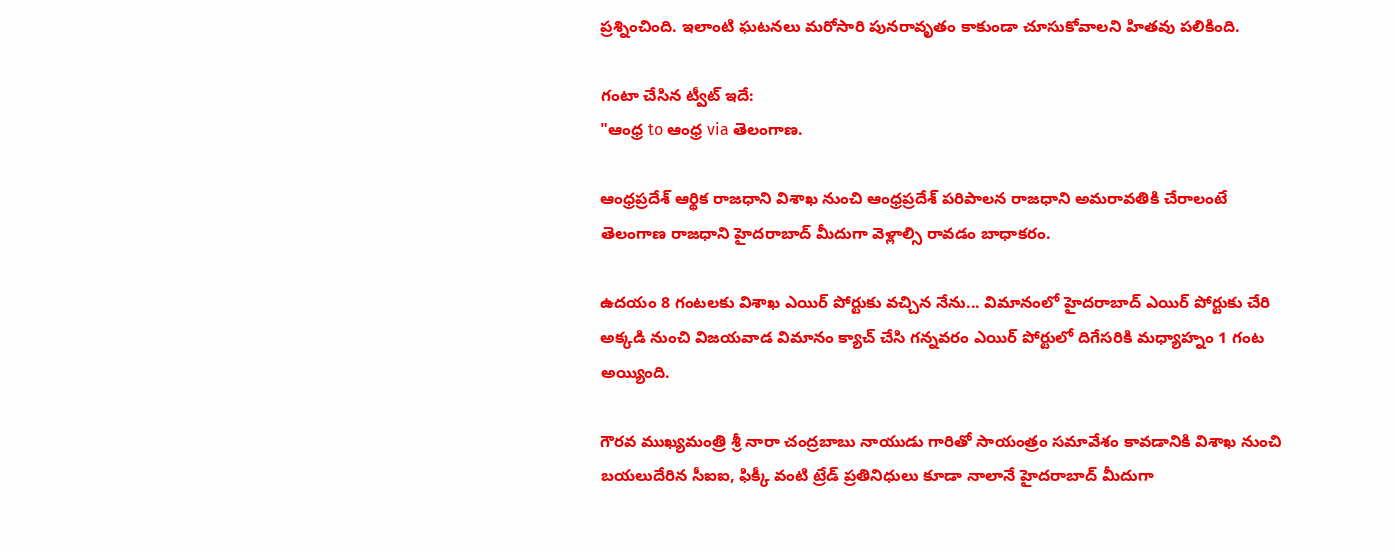ప్రశ్నించింది. ఇలాంటి ఘటనలు మరోసారి పునరావృతం కాకుండా చూసుకోవాలని హితవు పలికింది.

గంటా చేసిన ట్వీట్ ఇదే:
"ఆంధ్ర to ఆంధ్ర via తెలంగాణ.

ఆంధ్రప్రదేశ్ ఆర్థిక రాజధాని విశాఖ నుంచి ఆంధ్రప్రదేశ్ పరిపాలన రాజధాని అమరావతికి చేరాలంటే తెలంగాణ రాజధాని హైదరాబాద్ మీదుగా వెళ్లాల్సి రావడం బాధాకరం.

ఉదయం 8 గంటలకు విశాఖ ఎయిర్ పోర్టుకు వచ్చిన నేను... విమానంలో హైదరాబాద్ ఎయిర్ పోర్టుకు చేరి అక్కడి నుంచి విజయవాడ విమానం క్యాచ్ చేసి గన్నవరం ఎయిర్ పోర్టులో దిగేసరికి మధ్యాహ్నం 1 గంట అయ్యింది.

గౌరవ ముఖ్యమంత్రి శ్రీ నారా చంద్రబాబు నాయుడు గారితో సాయంత్రం సమావేశం కావడానికి విశాఖ నుంచి బయలుదేరిన సీఐఐ, ఫిక్కీ వంటి ట్రేడ్ ప్రతినిధులు కూడా నాలానే హైదరాబాద్ మీదుగా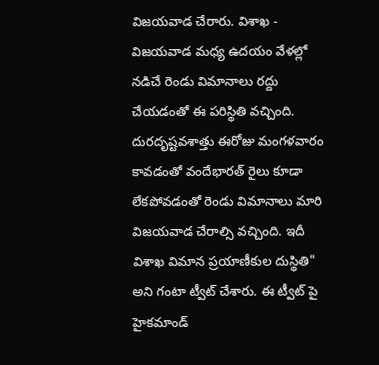విజయవాడ చేరారు. విశాఖ - విజయవాడ మధ్య ఉదయం వేళల్లో నడిచే రెండు విమానాలు రద్దు చేయడంతో ఈ పరిస్థితి వచ్చింది. దురదృష్టవశాత్తు ఈరోజు మంగళవారం కావడంతో వందేభారత్ రైలు కూడా లేకపోవడంతో రెండు విమానాలు మారి విజయవాడ చేరాల్సి వచ్చింది. ఇదీ విశాఖ విమాన ప్రయాణీకుల దుస్థితి" అని గంటా ట్వీట్ చేశారు. ఈ ట్వీట్ పై హైకమాండ్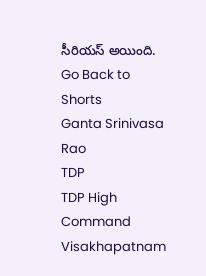సీరియస్ అయింది.
Go Back to Shorts
Ganta Srinivasa Rao
TDP
TDP High Command
Visakhapatnam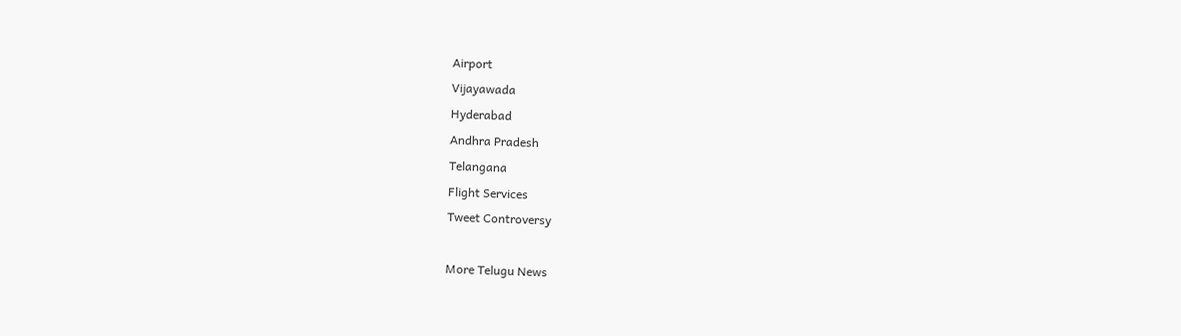Airport
Vijayawada
Hyderabad
Andhra Pradesh
Telangana
Flight Services
Tweet Controversy

More Telugu News